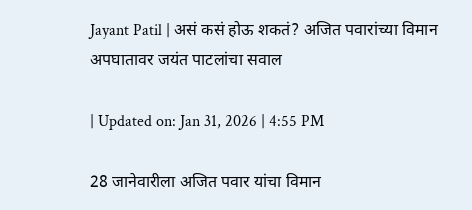Jayant Patil | असं कसं होऊ शकतं? अजित पवारांच्या विमान अपघातावर जयंत पाटलांचा सवाल

| Updated on: Jan 31, 2026 | 4:55 PM

28 जानेवारीला अजित पवार यांचा विमान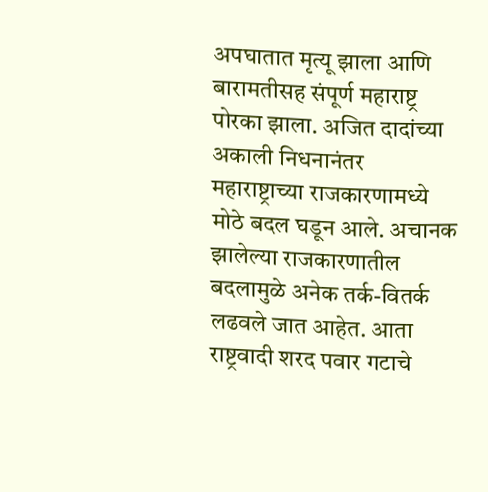अपघातात मृत्यू झाला आणि बारामतीसह संपूर्ण महाराष्ट्र पोरका झाला. अजित दादांच्या अकाली निधनानंतर महाराष्ट्राच्या राजकारणामध्ये मोठे बदल घडून आले. अचानक झालेल्या राजकारणातील बदलामुळे अनेक तर्क-वितर्क लढवले जात आहेत. आता राष्ट्रवादी शरद पवार गटाचे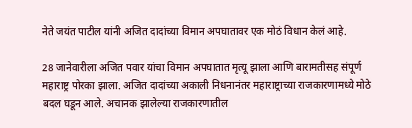नेते जयंत पाटील यांनी अजित दादांच्या विमान अपघातावर एक मोठं विधान केलं आहे.

28 जानेवारीला अजित पवार यांचा विमान अपघातात मृत्यू झाला आणि बारामतीसह संपूर्ण महाराष्ट्र पोरका झाला. अजित दादांच्या अकाली निधनानंतर महाराष्ट्राच्या राजकारणामध्ये मोठे बदल घडून आले. अचानक झालेल्या राजकारणातील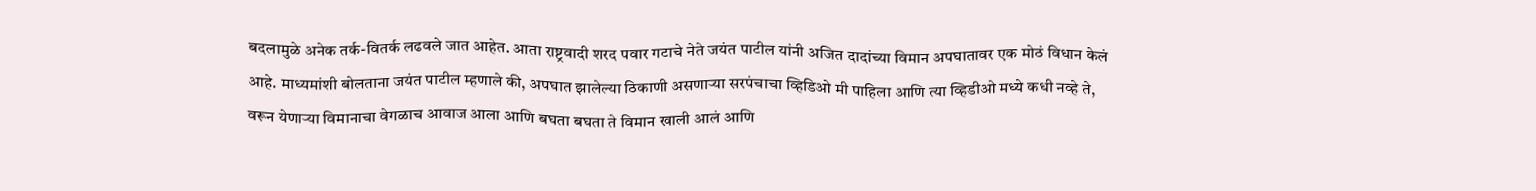बदलामुळे अनेक तर्क-वितर्क लढवले जात आहेत. आता राष्ट्रवादी शरद पवार गटाचे नेते जयंत पाटील यांनी अजित दादांच्या विमान अपघातावर एक मोठं विधान केलं आहे. माध्यमांशी बोलताना जयंत पाटील म्हणाले की, अपघात झालेल्या ठिकाणी असणाऱ्या सरपंचाचा व्हिडिओ मी पाहिला आणि त्या व्हिडीओ मध्ये कधी नव्हे ते, वरून येणाऱ्या विमानाचा वेगळाच आवाज आला आणि बघता बघता ते विमान खाली आलं आणि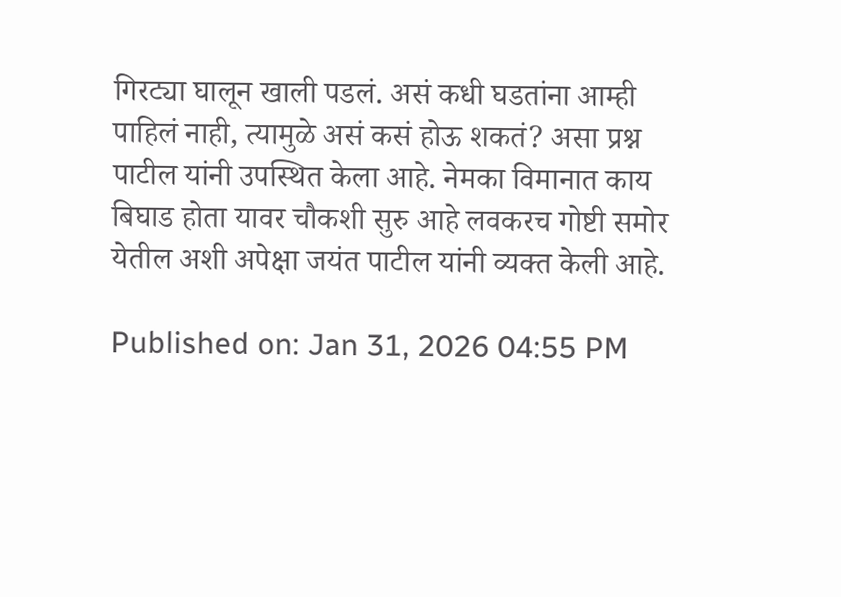गिरट्या घालून खाली पडलं. असं कधी घडतांना आम्ही पाहिलं नाही, त्यामुळे असं कसं होऊ शकतं? असा प्रश्न पाटील यांनी उपस्थित केला आहे. नेमका विमानात काय बिघाड होता यावर चौकशी सुरु आहे लवकरच गोष्टी समोर येतील अशी अपेक्षा जयंत पाटील यांनी व्यक्त केली आहे.

Published on: Jan 31, 2026 04:55 PM